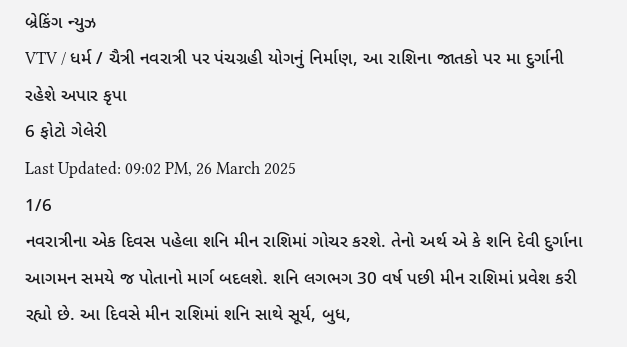બ્રેકિંગ ન્યુઝ
VTV / ધર્મ / ચૈત્રી નવરાત્રી પર પંચગ્રહી યોગનું નિર્માણ, આ રાશિના જાતકો પર મા દુર્ગાની રહેશે અપાર કૃપા
6 ફોટો ગેલેરી
Last Updated: 09:02 PM, 26 March 2025
1/6
નવરાત્રીના એક દિવસ પહેલા શનિ મીન રાશિમાં ગોચર કરશે. તેનો અર્થ એ કે શનિ દેવી દુર્ગાના આગમન સમયે જ પોતાનો માર્ગ બદલશે. શનિ લગભગ 30 વર્ષ પછી મીન રાશિમાં પ્રવેશ કરી રહ્યો છે. આ દિવસે મીન રાશિમાં શનિ સાથે સૂર્ય, બુધ,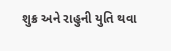શુક્ર અને રાહુની યુતિ થવા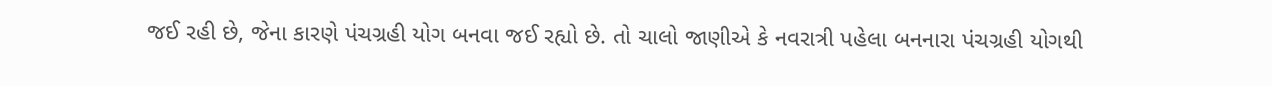જઈ રહી છે, જેના કારણે પંચગ્રહી યોગ બનવા જઈ રહ્યો છે. તો ચાલો જાણીએ કે નવરાત્રી પહેલા બનનારા પંચગ્રહી યોગથી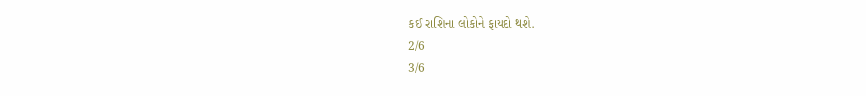કઈ રાશિના લોકોને ફાયદો થશે.
2/6
3/6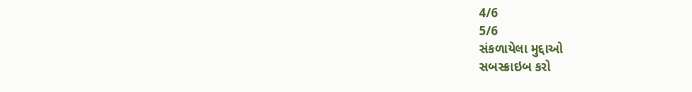4/6
5/6
સંકળાયેલા મુદ્દાઓ
સબસ્ક્રાઇબ કરો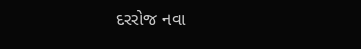દરરોજ નવા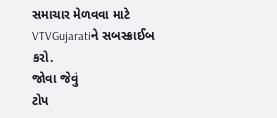સમાચાર મેળવવા માટે VTVGujaratiને સબસ્ક્રાઈબ કરો.
જોવા જેવું
ટોપ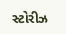સ્ટોરીઝ